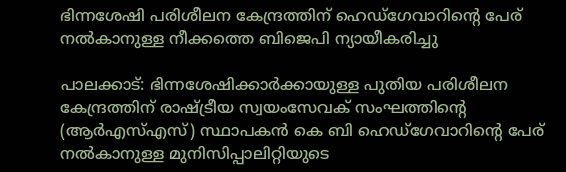ഭിന്നശേഷി പരിശീലന കേന്ദ്രത്തിന് ഹെഡ്‌ഗേവാറിന്റെ പേര് നൽകാനുള്ള നീക്കത്തെ ബിജെപി ന്യായീകരിച്ചു

പാലക്കാട്: ഭിന്നശേഷിക്കാർക്കായുള്ള പുതിയ പരിശീലന കേന്ദ്രത്തിന് രാഷ്ട്രീയ സ്വയംസേവക് സംഘത്തിന്റെ (ആർ‌എസ്‌എസ്) സ്ഥാപകൻ കെ ബി ഹെഡ്‌ഗേവാറിന്റെ പേര് നൽകാനുള്ള മുനിസിപ്പാലിറ്റിയുടെ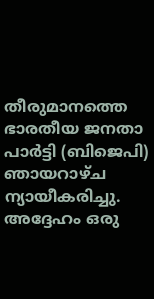തീരുമാനത്തെ ഭാരതീയ ജനതാ പാർട്ടി (ബിജെപി) ഞായറാഴ്ച ന്യായീകരിച്ചു. അദ്ദേഹം ഒരു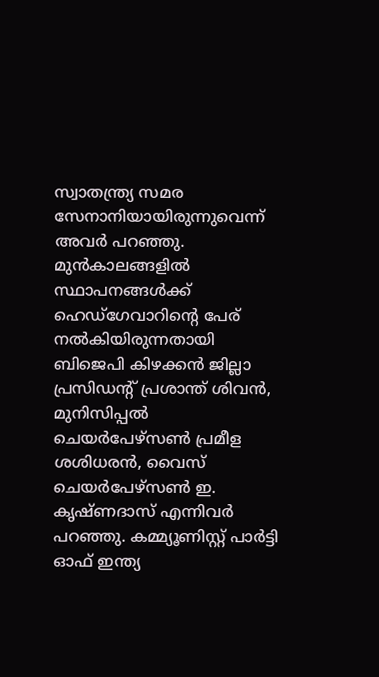സ്വാതന്ത്ര്യ സമര സേനാനിയായിരുന്നുവെന്ന് അവർ പറഞ്ഞു. മുൻകാലങ്ങളിൽ സ്ഥാപനങ്ങൾക്ക് ഹെഡ്‌ഗേവാറിന്റെ പേര് നൽകിയിരുന്നതായി ബിജെപി കിഴക്കൻ ജില്ലാ പ്രസിഡന്റ് പ്രശാന്ത് ശിവൻ, മുനിസിപ്പൽ ചെയർപേഴ്‌സൺ പ്രമീള ശശിധരൻ, വൈസ് ചെയർപേഴ്‌സൺ ഇ. കൃഷ്ണദാസ് എന്നിവർ പറഞ്ഞു. കമ്മ്യൂണിസ്റ്റ് പാർട്ടി ഓഫ് ഇന്ത്യ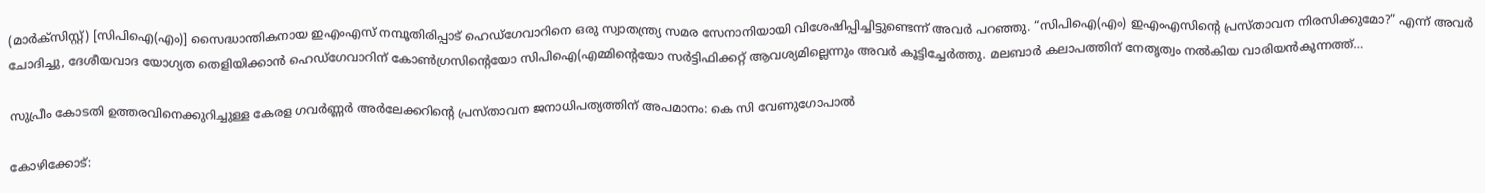(മാർക്സിസ്റ്റ്) [സിപിഐ(എം)] സൈദ്ധാന്തികനായ ഇഎംഎസ് നമ്പൂതിരിപ്പാട് ഹെഡ്‌ഗേവാറിനെ ഒരു സ്വാതന്ത്ര്യ സമര സേനാനിയായി വിശേഷിപ്പിച്ചിട്ടുണ്ടെന്ന് അവർ പറഞ്ഞു. “സിപിഐ(എം) ഇഎംഎസിന്റെ പ്രസ്താവന നിരസിക്കുമോ?” എന്ന് അവർ ചോദിച്ചു, ദേശീയവാദ യോഗ്യത തെളിയിക്കാൻ ഹെഡ്‌ഗേവാറിന് കോൺഗ്രസിന്റെയോ സിപിഐ(എമ്മിന്റെയോ സർട്ടിഫിക്കറ്റ് ആവശ്യമില്ലെന്നും അവർ കൂട്ടിച്ചേർത്തു. മലബാർ കലാപത്തിന് നേതൃത്വം നൽകിയ വാരിയൻകുന്നത്ത്…

സുപ്രീം കോടതി ഉത്തരവിനെക്കുറിച്ചുള്ള കേരള ഗവര്‍ണ്ണര്‍ അര്‍ലേക്കറിന്റെ പ്രസ്താവന ജനാധിപത്യത്തിന് അപമാനം: കെ സി വേണുഗോപാൽ

കോഴിക്കോട്: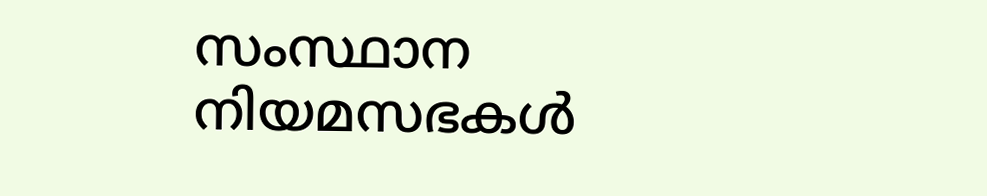സംസ്ഥാന നിയമസഭകൾ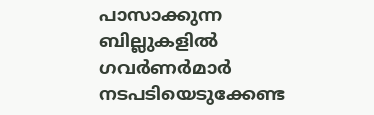പാസാക്കുന്ന ബില്ലുകളിൽ ഗവർണർമാർ നടപടിയെടുക്കേണ്ട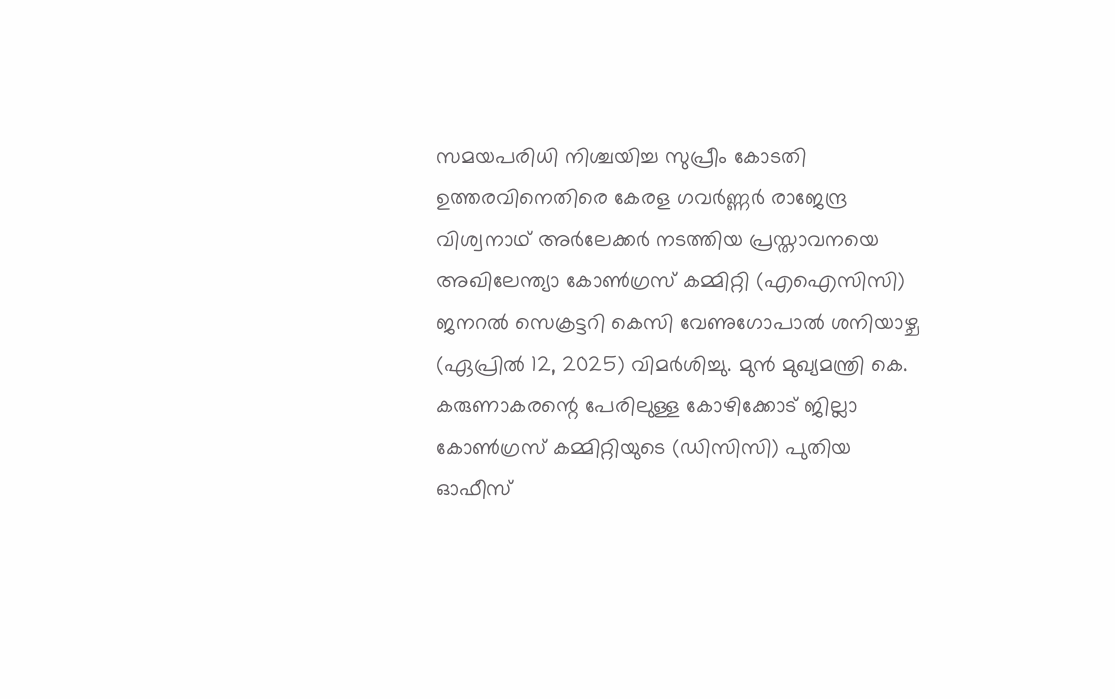സമയപരിധി നിശ്ചയിച്ച സുപ്രീം കോടതി ഉത്തരവിനെതിരെ കേരള ഗവര്‍ണ്ണര്‍ രാജേന്ദ്ര വിശ്വനാഥ് അർലേക്കര്‍ നടത്തിയ പ്രസ്താവനയെ അഖിലേന്ത്യാ കോൺഗ്രസ് കമ്മിറ്റി (എഐസിസി) ജനറൽ സെക്രട്ടറി കെസി വേണുഗോപാൽ ശനിയാഴ്ച (ഏപ്രിൽ 12, 2025) വിമർശിച്ചു. മുൻ മുഖ്യമന്ത്രി കെ. കരുണാകരന്റെ പേരിലുള്ള കോഴിക്കോട് ജില്ലാ കോൺഗ്രസ് കമ്മിറ്റിയുടെ (ഡിസിസി) പുതിയ ഓഫീസ്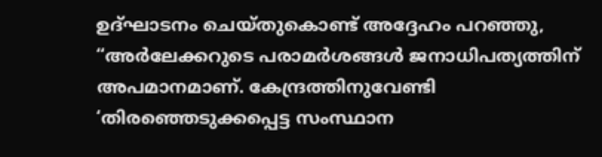ഉദ്ഘാടനം ചെയ്തുകൊണ്ട് അദ്ദേഹം പറഞ്ഞു, “അര്‍ലേക്കറുടെ പരാമർശങ്ങൾ ജനാധിപത്യത്തിന് അപമാനമാണ്. കേന്ദ്രത്തിനുവേണ്ടി ‘തിരഞ്ഞെടുക്കപ്പെട്ട സംസ്ഥാന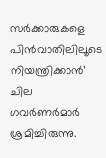സർക്കാരുകളെ പിൻവാതിലിലൂടെ നിയന്ത്രിക്കാൻ’ ചില ഗവർണർമാർ ശ്രമിച്ചിരുന്നു.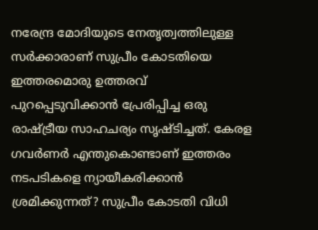നരേന്ദ്ര മോദിയുടെ നേതൃത്വത്തിലുള്ള സർക്കാരാണ് സുപ്രീം കോടതിയെ ഇത്തരമൊരു ഉത്തരവ് പുറപ്പെടുവിക്കാൻ പ്രേരിപ്പിച്ച ഒരു രാഷ്ട്രീയ സാഹചര്യം സൃഷ്ടിച്ചത്. കേരള ഗവർണർ എന്തുകൊണ്ടാണ് ഇത്തരം നടപടികളെ ന്യായീകരിക്കാൻ ശ്രമിക്കുന്നത്? സുപ്രീം കോടതി വിധി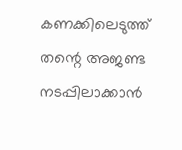കണക്കിലെടുത്ത് തന്റെ അജണ്ട നടപ്പിലാക്കാൻ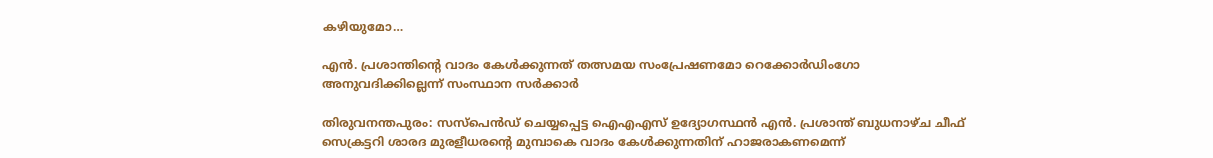കഴിയുമോ…

എന്‍. പ്രശാന്തിന്റെ വാദം കേള്‍ക്കുന്നത് തത്സമയ സംപ്രേഷണമോ റെക്കോർഡിംഗോ അനുവദിക്കില്ലെന്ന് സംസ്ഥാന സർക്കാർ

തിരുവനന്തപുരം: സസ്‌പെൻഡ് ചെയ്യപ്പെട്ട ഐഎഎസ് ഉദ്യോഗസ്ഥൻ എൻ. പ്രശാന്ത് ബുധനാഴ്ച ചീഫ് സെക്രട്ടറി ശാരദ മുരളീധരന്റെ മുമ്പാകെ വാദം കേൾക്കുന്നതിന് ഹാജരാകണമെന്ന്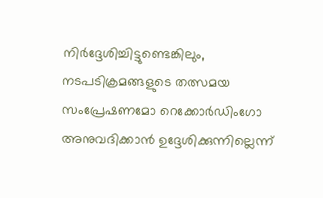നിർദ്ദേശിച്ചിട്ടുണ്ടെങ്കിലും, നടപടിക്രമങ്ങളുടെ തത്സമയ സംപ്രേഷണമോ റെക്കോർഡിംഗോ അനുവദിക്കാൻ ഉദ്ദേശിക്കുന്നില്ലെന്ന്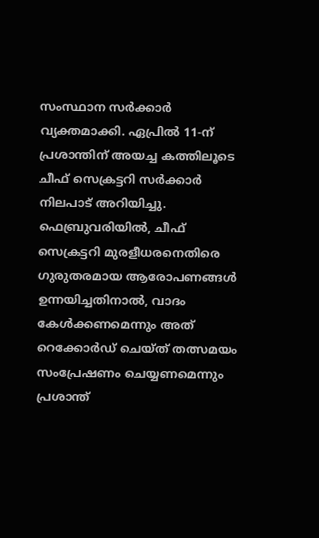സംസ്ഥാന സർക്കാർ വ്യക്തമാക്കി. ഏപ്രിൽ 11-ന് പ്രശാന്തിന് അയച്ച കത്തിലൂടെ ചീഫ് സെക്രട്ടറി സർക്കാർ നിലപാട് അറിയിച്ചു. ഫെബ്രുവരിയിൽ, ചീഫ് സെക്രട്ടറി മുരളീധരനെതിരെ ഗുരുതരമായ ആരോപണങ്ങൾ ഉന്നയിച്ചതിനാൽ, വാദം കേൾക്കണമെന്നും അത് റെക്കോർഡ് ചെയ്ത് തത്സമയം സംപ്രേഷണം ചെയ്യണമെന്നും പ്രശാന്ത്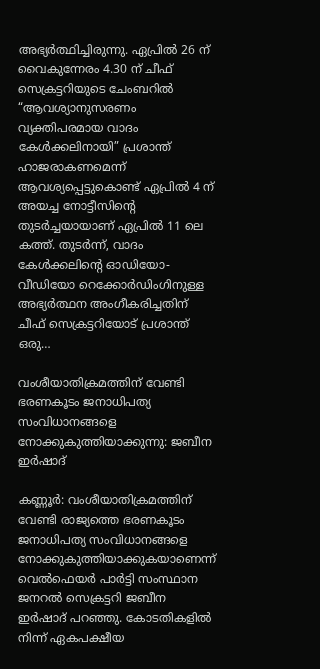അഭ്യർത്ഥിച്ചിരുന്നു. ഏപ്രിൽ 26 ന് വൈകുന്നേരം 4.30 ന് ചീഫ് സെക്രട്ടറിയുടെ ചേംബറിൽ “ആവശ്യാനുസരണം വ്യക്തിപരമായ വാദം കേൾക്കലിനായി” പ്രശാന്ത് ഹാജരാകണമെന്ന് ആവശ്യപ്പെട്ടുകൊണ്ട് ഏപ്രിൽ 4 ന് അയച്ച നോട്ടീസിന്റെ തുടർച്ചയായാണ് ഏപ്രിൽ 11 ലെ കത്ത്. തുടർന്ന്, വാദം കേൾക്കലിന്റെ ഓഡിയോ-വീഡിയോ റെക്കോർഡിംഗിനുള്ള അഭ്യർത്ഥന അംഗീകരിച്ചതിന് ചീഫ് സെക്രട്ടറിയോട് പ്രശാന്ത് ഒരു…

വംശീയാതിക്രമത്തിന് വേണ്ടി ഭരണകൂടം ജനാധിപത്യ സംവിധാനങ്ങളെ നോക്കുകുത്തിയാക്കുന്നു: ജബീന ഇർഷാദ്

കണ്ണൂർ: വംശീയാതിക്രമത്തിന് വേണ്ടി രാജ്യത്തെ ഭരണകൂടം ജനാധിപത്യ സംവിധാനങ്ങളെ നോക്കുകുത്തിയാക്കുകയാണെന്ന് വെൽഫെയർ പാർട്ടി സംസ്ഥാന ജനറൽ സെക്രട്ടറി ജബീന ഇർഷാദ് പറഞ്ഞു. കോടതികളിൽ നിന്ന് ഏകപക്ഷീയ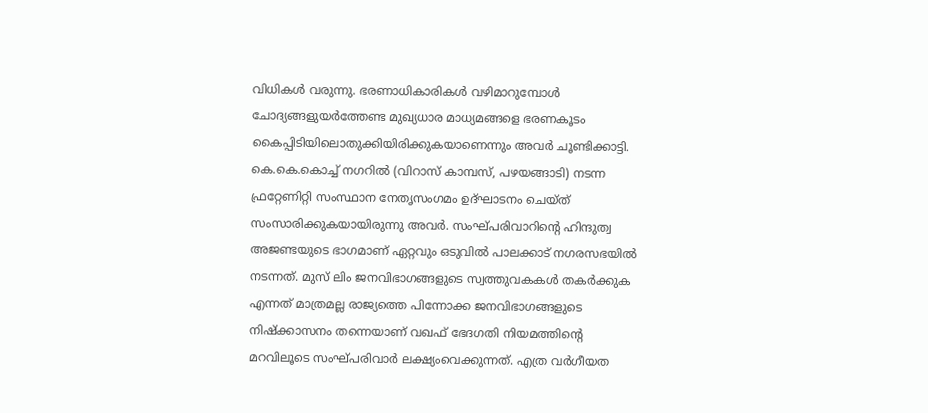വിധികൾ വരുന്നു. ഭരണാധികാരികൾ വഴിമാറുമ്പോൾ ചോദ്യങ്ങളുയർത്തേണ്ട മുഖ്യധാര മാധ്യമങ്ങളെ ഭരണകൂടം കൈപ്പിടിയിലൊതുക്കിയിരിക്കുകയാണെന്നും അവർ ചൂണ്ടിക്കാട്ടി. കെ.കെ.കൊച്ച് നഗറിൽ (വിറാസ് കാമ്പസ്, പഴയങ്ങാടി) നടന്ന ഫ്രറ്റേണിറ്റി സംസ്ഥാന നേതൃസംഗമം ഉദ്ഘാടനം ചെയ്ത് സംസാരിക്കുകയായിരുന്നു അവർ. സംഘ്പരിവാറിൻ്റെ ഹിന്ദുത്വ അജണ്ടയുടെ ഭാഗമാണ് ഏറ്റവും ഒടുവിൽ പാലക്കാട് നഗരസഭയിൽ നടന്നത്. മുസ് ലിം ജനവിഭാഗങ്ങളുടെ സ്വത്തുവകകൾ തകർക്കുക എന്നത് മാത്രമല്ല രാജ്യത്തെ പിന്നോക്ക ജനവിഭാഗങ്ങളുടെ നിഷ്ക്കാസനം തന്നെയാണ് വഖഫ് ഭേദഗതി നിയമത്തിൻ്റെ മറവിലൂടെ സംഘ്പരിവാർ ലക്ഷ്യംവെക്കുന്നത്. എത്ര വർഗീയത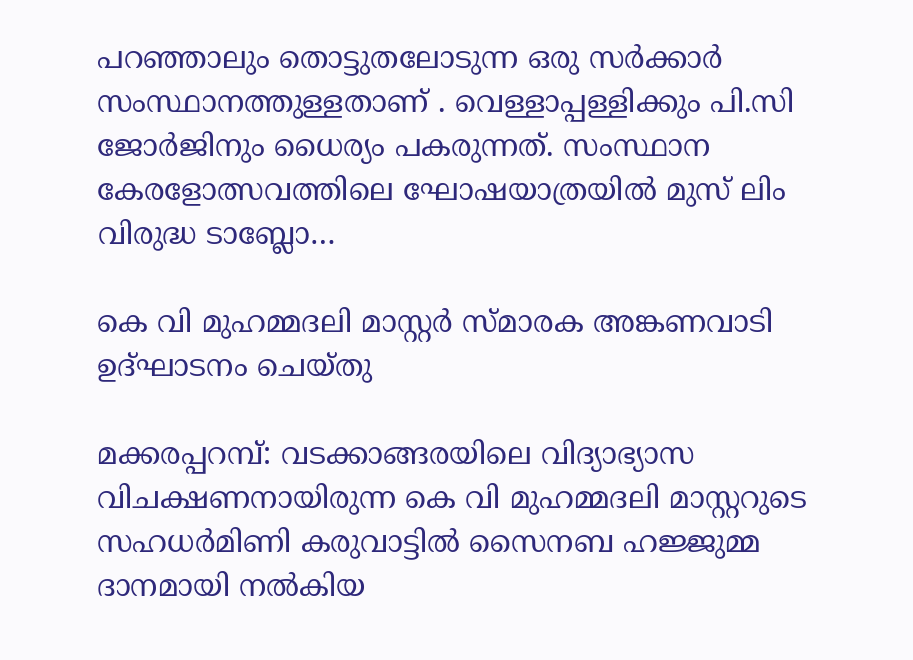പറഞ്ഞാലും തൊട്ടുതലോടുന്ന ഒരു സർക്കാർ സംസ്ഥാനത്തുള്ളതാണ് . വെള്ളാപ്പള്ളിക്കും പി.സി ജോർജിനും ധൈര്യം പകരുന്നത്. സംസ്ഥാന കേരളോത്സവത്തിലെ ഘോഷയാത്രയിൽ മുസ് ലിം വിരുദ്ധ ടാബ്ലോ…

കെ വി മുഹമ്മദലി മാസ്റ്റർ സ്മാരക അങ്കണവാടി ഉദ്ഘാടനം ചെയ്തു

മക്കരപ്പറമ്പ്: വടക്കാങ്ങരയിലെ വിദ്യാഭ്യാസ വിചക്ഷണനായിരുന്ന കെ വി മുഹമ്മദലി മാസ്റ്ററുടെ സഹധർമിണി കരുവാട്ടിൽ സൈനബ ഹജ്ജുമ്മ ദാനമായി നൽകിയ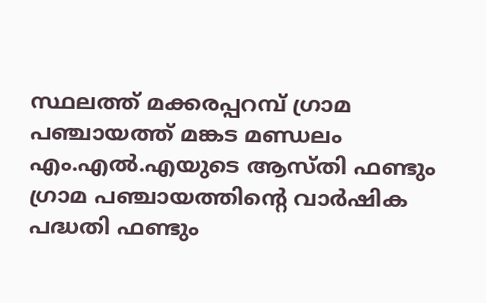സ്ഥലത്ത് മക്കരപ്പറമ്പ് ഗ്രാമ പഞ്ചായത്ത് മങ്കട മണ്ഡലം എം.എൽ.എയുടെ ആസ്തി ഫണ്ടും ഗ്രാമ പഞ്ചായത്തിന്റെ വാർഷിക പദ്ധതി ഫണ്ടും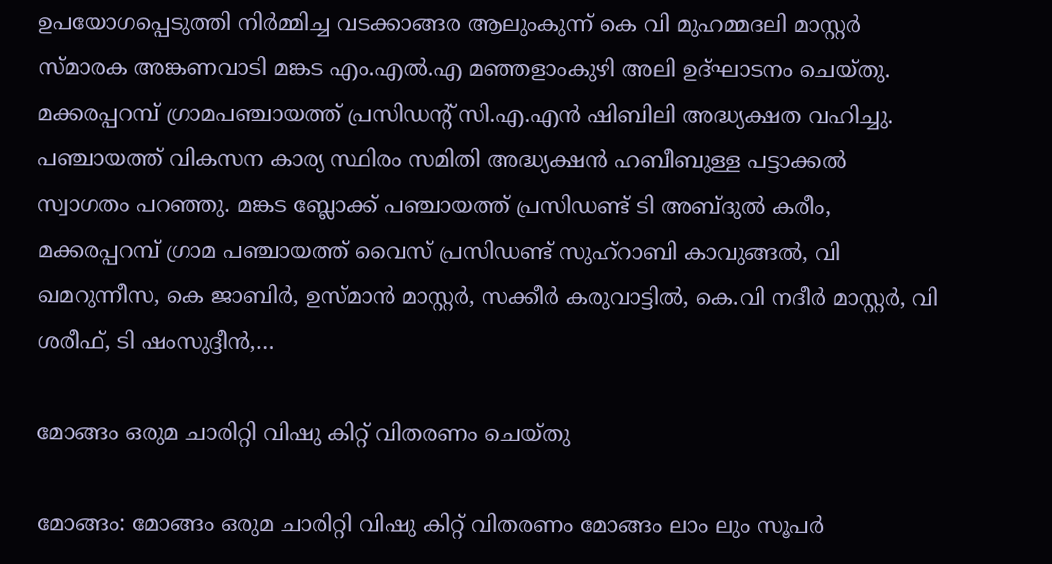ഉപയോഗപ്പെടുത്തി നിർമ്മിച്ച വടക്കാങ്ങര ആലുംകുന്ന് കെ വി മുഹമ്മദലി മാസ്റ്റർ സ്മാരക അങ്കണവാടി മങ്കട എം.എൽ.എ മഞ്ഞളാംകുഴി അലി ഉദ്ഘാടനം ചെയ്തു. മക്കരപ്പറമ്പ് ഗ്രാമപഞ്ചായത്ത് പ്രസിഡന്റ് സി.എ.എൻ ഷിബിലി അദ്ധ്യക്ഷത വഹിച്ചു. പഞ്ചായത്ത് വികസന കാര്യ സ്ഥിരം സമിതി അദ്ധ്യക്ഷൻ ഹബീബുള്ള പട്ടാക്കൽ സ്വാഗതം പറഞ്ഞു. മങ്കട ബ്ലോക്ക് പഞ്ചായത്ത് പ്രസിഡണ്ട് ടി അബ്ദുൽ കരീം, മക്കരപ്പറമ്പ് ഗ്രാമ പഞ്ചായത്ത് വൈസ് പ്രസിഡണ്ട് സുഹ്റാബി കാവുങ്ങൽ, വി ഖമറുന്നീസ, കെ ജാബിർ, ഉസ്മാൻ മാസ്റ്റർ, സക്കീർ കരുവാട്ടിൽ, കെ.വി നദീർ മാസ്റ്റർ, വി ശരീഫ്, ടി ഷംസുദ്ദീൻ,…

മോങ്ങം ഒരുമ ചാരിറ്റി വിഷു കിറ്റ് വിതരണം ചെയ്തു

മോങ്ങം: മോങ്ങം ഒരുമ ചാരിറ്റി വിഷു കിറ്റ് വിതരണം മോങ്ങം ലാം ലും സൂപർ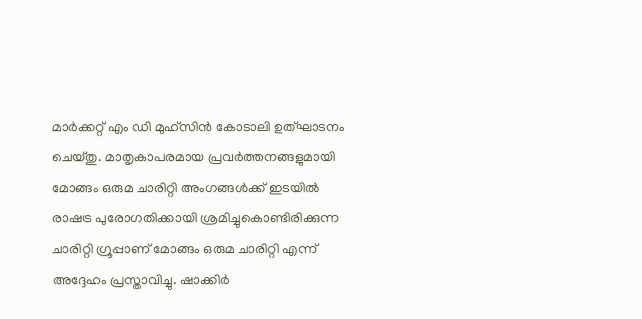മാർക്കറ്റ് എം ഡി മുഹ്സിൻ കോടാലി ഉത്ഘാടനം ചെയ്തു. മാതൃകാപരമായ പ്രവർത്തനങ്ങളുമായി മോങ്ങം ഒരുമ ചാരിറ്റി അംഗങ്ങൾക്ക് ഇടയിൽ രാഷട്ര പുരോഗതിക്കായി ശ്രമിച്ചുകൊണ്ടിരിക്കുന്ന ചാരിറ്റി ഗ്രൂപ്പാണ് മോങ്ങം ഒരുമ ചാരിറ്റി എന്ന് അദ്ദേഹം പ്രസ്താവിച്ചു. ഷാക്കിർ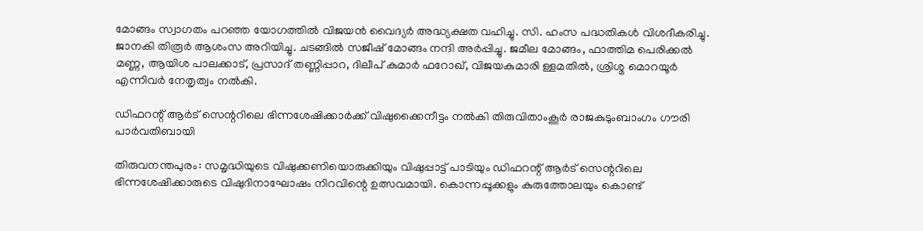മോങ്ങം സ്വാഗതം പറഞ്ഞ യോഗത്തിൽ വിജയൻ വൈദ്യർ അദ്ധ്യക്ഷത വഹിച്ചു. സി. ഹംസ പദ്ധതികൾ വിശദീകരിച്ചു. ജാനകി തിരൂർ ആശംസ അറിയിച്ചു. ചടങ്ങിൽ സജീഷ് മോങ്ങം നന്ദി അർപ്പിച്ചു. ജമീല മോങ്ങം, ഫാത്തിമ പെരിക്കൽ മണ്ണ, ആയിശ പാലക്കാട്, പ്രസാദ് തണ്ണിപ്പാറ, ദിലീപ് കുമാർ ഫറോഖ്, വിജയകുമാരി ള്ളമതിൽ, ശ്രിശ്മ മൊറയൂർ എന്നിവർ നേതൃത്വം നൽകി.

ഡിഫറന്റ് ആര്‍ട് സെന്ററിലെ ഭിന്നശേഷിക്കാര്‍ക്ക് വിഷുക്കൈനീട്ടം നല്‍കി തിരുവിതാംകൂര്‍ രാജകുടുംബാംഗം ഗൗരി പാര്‍വതിബായി

തിരുവനന്തപുരം: സമൃദ്ധിയുടെ വിഷുക്കണിയൊരുക്കിയും വിഷുപ്പാട്ട് പാടിയും ഡിഫറന്റ് ആര്‍ട് സെന്ററിലെ ഭിന്നശേഷിക്കാരുടെ വിഷുദിനാഘോഷം നിറവിന്റെ ഉത്സവമായി. കൊന്നപ്പൂക്കളും കുരുത്തോലയും കൊണ്ട്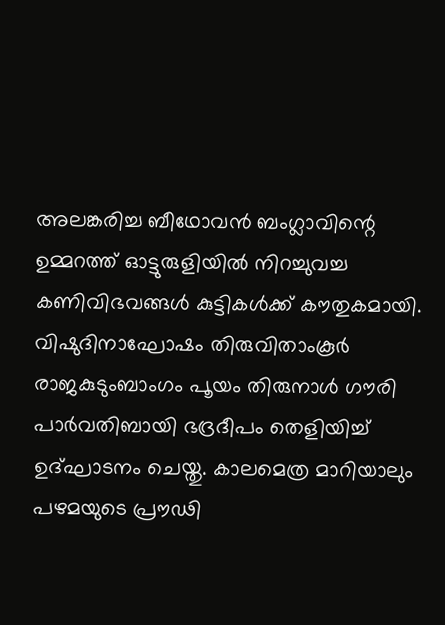അലങ്കരിച്ച ബീഥോവന്‍ ബംഗ്ലാവിന്റെ ഉമ്മറത്ത് ഓട്ടുരുളിയില്‍ നിറച്ചുവച്ച കണിവിഭവങ്ങള്‍ കുട്ടികള്‍ക്ക് കൗതുകമായി. വിഷുദിനാഘോഷം തിരുവിതാംകൂര്‍ രാജകുടുംബാംഗം പൂയം തിരുനാള്‍ ഗൗരി പാര്‍വതിബായി ഭദ്രദീപം തെളിയിച്ച് ഉദ്ഘാടനം ചെയ്തു. കാലമെത്ര മാറിയാലും പഴമയുടെ പ്രൗഢി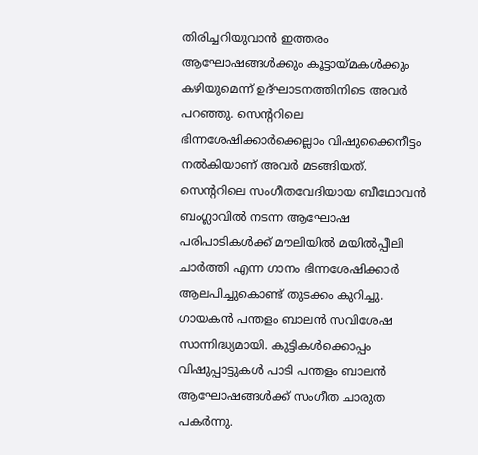തിരിച്ചറിയുവാന്‍ ഇത്തരം ആഘോഷങ്ങള്‍ക്കും കൂട്ടായ്മകള്‍ക്കും കഴിയുമെന്ന് ഉദ്ഘാടനത്തിനിടെ അവര്‍ പറഞ്ഞു. സെന്ററിലെ ഭിന്നശേഷിക്കാര്‍ക്കെല്ലാം വിഷുക്കൈനീട്ടം നല്‍കിയാണ് അവര്‍ മടങ്ങിയത്. സെന്ററിലെ സംഗീതവേദിയായ ബീഥോവന്‍ ബംഗ്ലാവില്‍ നടന്ന ആഘോഷ പരിപാടികള്‍ക്ക് മൗലിയില്‍ മയില്‍പ്പീലി ചാര്‍ത്തി എന്ന ഗാനം ഭിന്നശേഷിക്കാര്‍ ആലപിച്ചുകൊണ്ട് തുടക്കം കുറിച്ചു. ഗായകന്‍ പന്തളം ബാലന്‍ സവിശേഷ സാന്നിദ്ധ്യമായി. കുട്ടികള്‍ക്കൊപ്പം വിഷുപ്പാട്ടുകള്‍ പാടി പന്തളം ബാലന്‍ ആഘോഷങ്ങള്‍ക്ക് സംഗീത ചാരുത പകര്‍ന്നു.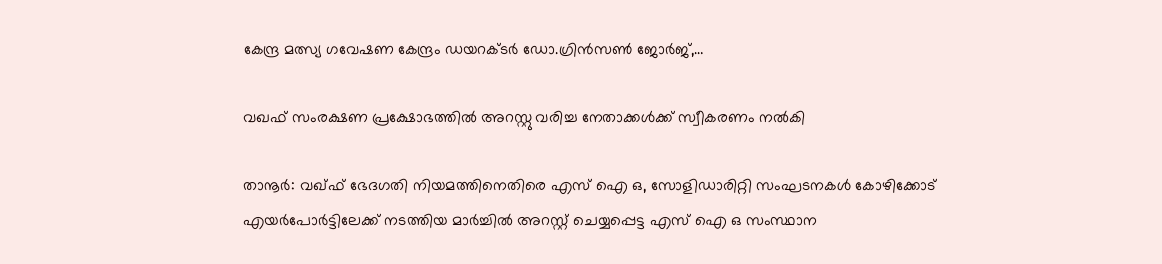കേന്ദ്ര മത്സ്യ ഗവേഷണ കേന്ദ്രം ഡയറക്ടര്‍ ഡോ.ഗ്രിന്‍സണ്‍ ജോര്‍ജ്,…

വഖഫ് സംരക്ഷണ പ്രക്ഷോഭത്തിൽ അറസ്റ്റു വരിച്ച നേതാക്കൾക്ക് സ്വീകരണം നൽകി

താനൂർ: വഖ്ഫ് ഭേദഗതി നിയമത്തിനെതിരെ എസ് ഐ ഒ, സോളിഡാരിറ്റി സംഘടനകൾ കോഴിക്കോട് എയർപോർട്ടിലേക്ക് നടത്തിയ മാർച്ചിൽ അറസ്റ്റ് ചെയ്യപ്പെട്ട എസ് ഐ ഒ സംസ്ഥാന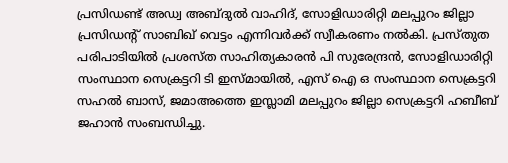പ്രസിഡണ്ട്‌ അഡ്വ അബ്ദുൽ വാഹിദ്, സോളിഡാരിറ്റി മലപ്പുറം ജില്ലാ പ്രസിഡന്റ് സാബിഖ് വെട്ടം എന്നിവർക്ക് സ്വീകരണം നൽകി. പ്രസ്തുത പരിപാടിയിൽ പ്രശസ്ത സാഹിത്യകാരൻ പി സുരേന്ദ്രൻ, സോളിഡാരിറ്റി സംസ്ഥാന സെക്രട്ടറി ടി ഇസ്മായിൽ, എസ് ഐ ഒ സംസ്ഥാന സെക്രട്ടറി സഹൽ ബാസ്, ജമാഅത്തെ ഇസ്ലാമി മലപ്പുറം ജില്ലാ സെക്രട്ടറി ഹബീബ് ജഹാൻ സംബന്ധിച്ചു.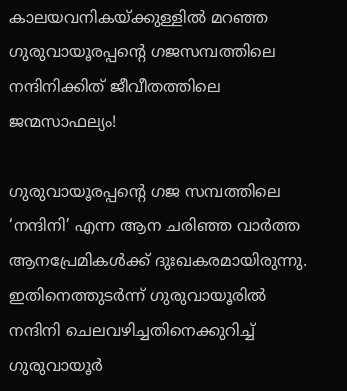കാലയവനികയ്ക്കുള്ളിൽ മറഞ്ഞ ഗുരുവായൂരപ്പന്റെ ഗജസമ്പത്തിലെ നന്ദിനിക്കിത് ജീവീതത്തിലെ ജന്മസാഫല്യം!

ഗുരുവായൂരപ്പന്റെ ഗജ സമ്പത്തിലെ ‘നന്ദിനി’ എന്ന ആന ചരിഞ്ഞ വാര്‍ത്ത ആനപ്രേമികൾക്ക് ദുഃഖകരമായിരുന്നു. ഇതിനെത്തുടർന്ന് ഗുരുവായൂരിൽ നന്ദിനി ചെലവഴിച്ചതിനെക്കുറിച്ച് ഗുരുവായൂർ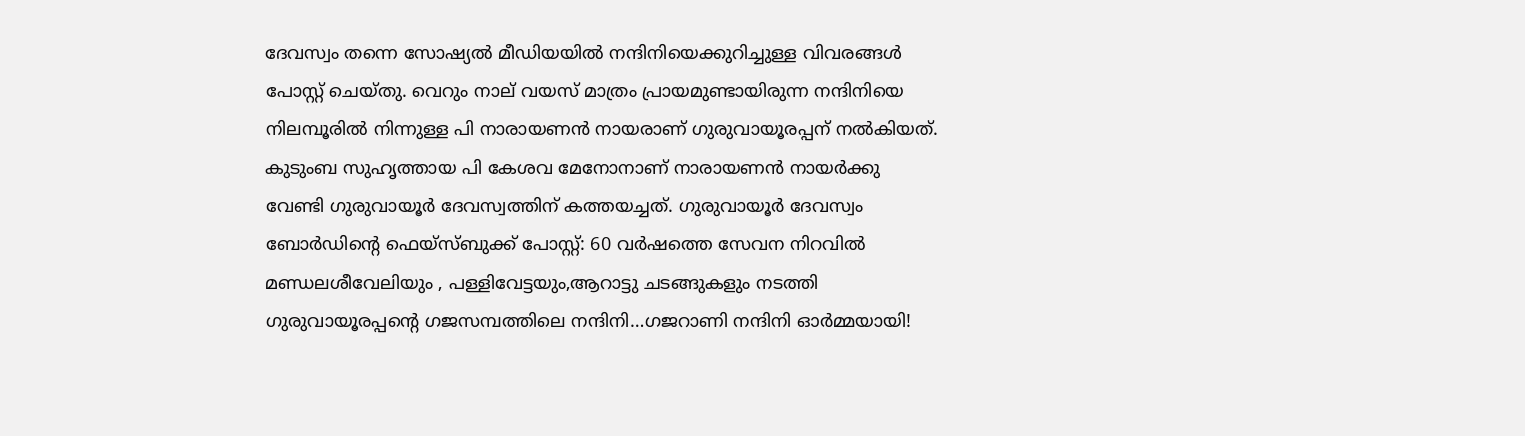ദേവസ്വം തന്നെ സോഷ്യൽ മീഡിയയിൽ നന്ദിനിയെക്കുറിച്ചുള്ള വിവരങ്ങള്‍ പോസ്റ്റ് ചെയ്തു. വെറും നാല് വയസ് മാത്രം പ്രായമുണ്ടായിരുന്ന നന്ദിനിയെ നിലമ്പൂരിൽ നിന്നുള്ള പി നാരായണൻ നായരാണ് ഗുരുവായൂരപ്പന് നല്‍കിയത്. കുടുംബ സുഹൃത്തായ പി കേശവ മേനോനാണ് നാരായണന്‍ നായര്‍ക്കു വേണ്ടി ഗുരുവായൂര്‍ ദേവസ്വത്തിന് കത്തയച്ചത്. ഗുരുവായൂർ ദേവസ്വം ബോര്‍ഡിന്റെ ഫെയ്സ്ബുക്ക് പോസ്റ്റ്: 60 വർഷത്തെ സേവന നിറവിൽ മണ്ഡലശീവേലിയും , പള്ളിവേട്ടയും,ആറാട്ടു ചടങ്ങുകളും നടത്തി ഗുരുവായൂരപ്പന്റെ ഗജസമ്പത്തിലെ നന്ദിനി…ഗജറാണി നന്ദിനി ഓർമ്മയായി!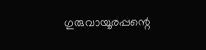ഗുരുവായൂരപ്പന്റെ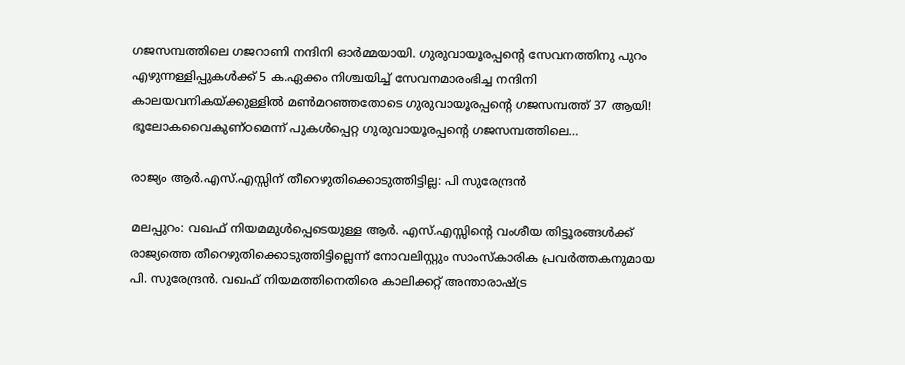ഗജസമ്പത്തിലെ ഗജറാണി നന്ദിനി ഓർമ്മയായി. ഗുരുവായൂരപ്പന്റെ സേവനത്തിനു പുറം എഴുന്നള്ളിപ്പുകൾക്ക് 5 ക.ഏക്കം നിശ്ചയിച്ച് സേവനമാരംഭിച്ച നന്ദിനി കാലയവനികയ്ക്കുള്ളിൽ മൺമറഞ്ഞതോടെ ഗുരുവായൂരപ്പന്റെ ഗജസമ്പത്ത് 37 ആയി! ഭൂലോകവൈകുണ്ഠമെന്ന് പുകൾപ്പെറ്റ ഗുരുവായൂരപ്പന്റെ ഗജസമ്പത്തിലെ…

രാജ്യം ആർ.എസ്.എസ്സിന് തീറെഴുതിക്കൊടുത്തിട്ടില്ല: പി സുരേന്ദ്രൻ

മലപ്പുറം: വഖഫ് നിയമമുൾപ്പെടെയുള്ള ആർ. എസ്.എസ്സിൻ്റെ വംശീയ തിട്ടൂരങ്ങൾക്ക് രാജ്യത്തെ തീറെഴുതിക്കൊടുത്തിട്ടില്ലെന്ന് നോവലിസ്റ്റും സാംസ്കാരിക പ്രവർത്തകനുമായ പി. സുരേന്ദ്രൻ. വഖഫ് നിയമത്തിനെതിരെ കാലിക്കറ്റ് അന്താരാഷ്ട്ര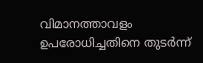വിമാനത്താവളം ഉപരോധിച്ചതിനെ തുടർന്ന്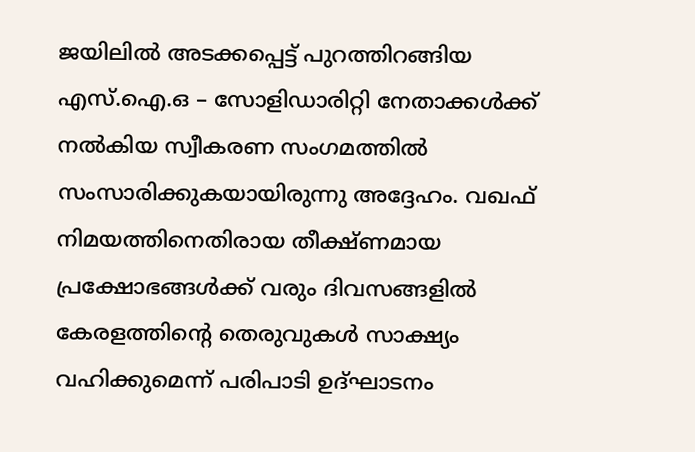ജയിലിൽ അടക്കപ്പെട്ട് പുറത്തിറങ്ങിയ എസ്.ഐ.ഒ – സോളിഡാരിറ്റി നേതാക്കൾക്ക് നൽകിയ സ്വീകരണ സംഗമത്തിൽ സംസാരിക്കുകയായിരുന്നു അദ്ദേഹം. വഖഫ് നിമയത്തിനെതിരായ തീക്ഷ്ണമായ പ്രക്ഷോഭങ്ങൾക്ക് വരും ദിവസങ്ങളിൽ കേരളത്തിൻ്റെ തെരുവുകൾ സാക്ഷ്യം വഹിക്കുമെന്ന് പരിപാടി ഉദ്ഘാടനം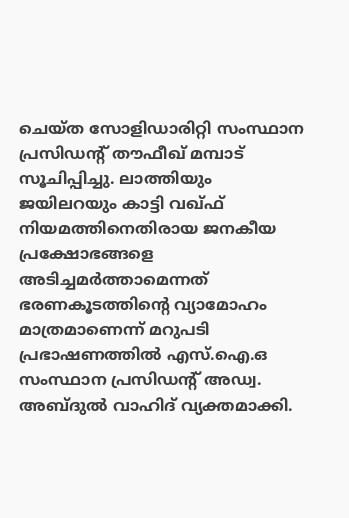ചെയ്ത സോളിഡാരിറ്റി സംസ്ഥാന പ്രസിഡന്റ് തൗഫീഖ് മമ്പാട് സൂചിപ്പിച്ചു. ലാത്തിയും ജയിലറയും കാട്ടി വഖ്ഫ് നിയമത്തിനെതിരായ ജനകീയ പ്രക്ഷോഭങ്ങളെ അടിച്ചമർത്താമെന്നത് ഭരണകൂടത്തിൻ്റെ വ്യാമോഹം മാത്രമാണെന്ന് മറുപടി പ്രഭാഷണത്തിൽ എസ്.ഐ.ഒ സംസ്ഥാന പ്രസിഡന്റ് അഡ്വ. അബ്ദുൽ വാഹിദ് വ്യക്തമാക്കി.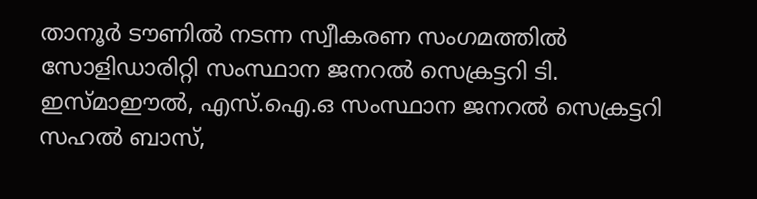താനൂർ ടൗണിൽ നടന്ന സ്വീകരണ സംഗമത്തിൽ സോളിഡാരിറ്റി സംസ്ഥാന ജനറൽ സെക്രട്ടറി ടി. ഇസ്മാഈൽ, എസ്.ഐ.ഒ സംസ്ഥാന ജനറൽ സെക്രട്ടറി സഹൽ ബാസ്,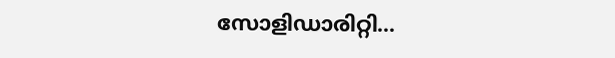സോളിഡാരിറ്റി…